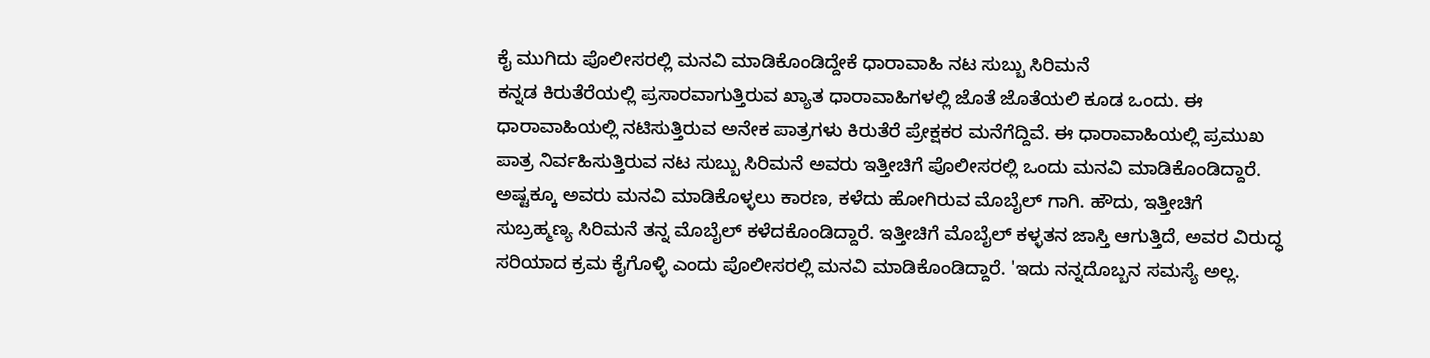ಕೈ ಮುಗಿದು ಪೊಲೀಸರಲ್ಲಿ ಮನವಿ ಮಾಡಿಕೊಂಡಿದ್ದೇಕೆ ಧಾರಾವಾಹಿ ನಟ ಸುಬ್ಬು ಸಿರಿಮನೆ
ಕನ್ನಡ ಕಿರುತೆರೆಯಲ್ಲಿ ಪ್ರಸಾರವಾಗುತ್ತಿರುವ ಖ್ಯಾತ ಧಾರಾವಾಹಿಗಳಲ್ಲಿ ಜೊತೆ ಜೊತೆಯಲಿ ಕೂಡ ಒಂದು. ಈ ಧಾರಾವಾಹಿಯಲ್ಲಿ ನಟಿಸುತ್ತಿರುವ ಅನೇಕ ಪಾತ್ರಗಳು ಕಿರುತೆರೆ ಪ್ರೇಕ್ಷಕರ ಮನೆಗೆದ್ದಿವೆ. ಈ ಧಾರಾವಾಹಿಯಲ್ಲಿ ಪ್ರಮುಖ ಪಾತ್ರ ನಿರ್ವಹಿಸುತ್ತಿರುವ ನಟ ಸುಬ್ಬು ಸಿರಿಮನೆ ಅವರು ಇತ್ತೀಚಿಗೆ ಪೊಲೀಸರಲ್ಲಿ ಒಂದು ಮನವಿ ಮಾಡಿಕೊಂಡಿದ್ದಾರೆ.
ಅಷ್ಟಕ್ಕೂ ಅವರು ಮನವಿ ಮಾಡಿಕೊಳ್ಳಲು ಕಾರಣ, ಕಳೆದು ಹೋಗಿರುವ ಮೊಬೈಲ್ ಗಾಗಿ. ಹೌದು, ಇತ್ತೀಚಿಗೆ ಸುಬ್ರಹ್ಮಣ್ಯ ಸಿರಿಮನೆ ತನ್ನ ಮೊಬೈಲ್ ಕಳೆದಕೊಂಡಿದ್ದಾರೆ. ಇತ್ತೀಚಿಗೆ ಮೊಬೈಲ್ ಕಳ್ಳತನ ಜಾಸ್ತಿ ಆಗುತ್ತಿದೆ, ಅವರ ವಿರುದ್ಧ ಸರಿಯಾದ ಕ್ರಮ ಕೈಗೊಳ್ಳಿ ಎಂದು ಪೊಲೀಸರಲ್ಲಿ ಮನವಿ ಮಾಡಿಕೊಂಡಿದ್ದಾರೆ. 'ಇದು ನನ್ನದೊಬ್ಬನ ಸಮಸ್ಯೆ ಅಲ್ಲ.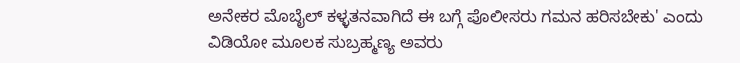ಅನೇಕರ ಮೊಬೈಲ್ ಕಳ್ಳತನವಾಗಿದೆ ಈ ಬಗ್ಗೆ ಪೊಲೀಸರು ಗಮನ ಹರಿಸಬೇಕು' ಎಂದು ವಿಡಿಯೋ ಮೂಲಕ ಸುಬ್ರಹ್ಮಣ್ಯ ಅವರು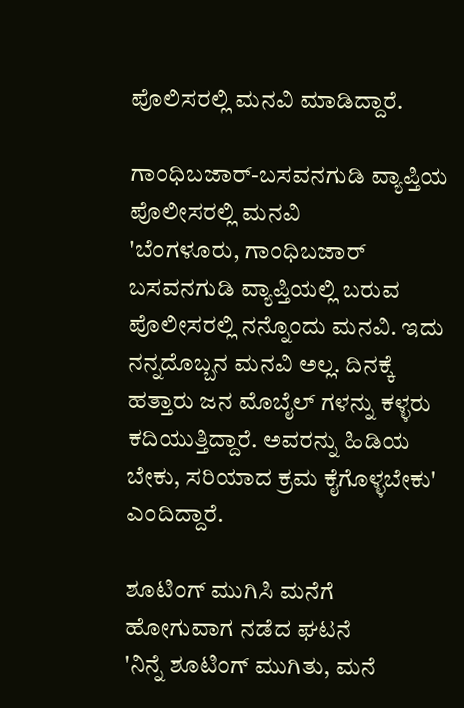ಪೊಲಿಸರಲ್ಲಿ ಮನವಿ ಮಾಡಿದ್ದಾರೆ.

ಗಾಂಧಿಬಜಾರ್-ಬಸವನಗುಡಿ ವ್ಯಾಪ್ತಿಯ ಪೊಲೀಸರಲ್ಲಿ ಮನವಿ
'ಬೆಂಗಳೂರು, ಗಾಂಧಿಬಜಾರ್ ಬಸವನಗುಡಿ ವ್ಯಾಪ್ತಿಯಲ್ಲಿ ಬರುವ ಪೊಲೀಸರಲ್ಲಿ ನನ್ನೊಂದು ಮನವಿ. ಇದು ನನ್ನದೊಬ್ಬನ ಮನವಿ ಅಲ್ಲ. ದಿನಕ್ಕೆ ಹತ್ತಾರು ಜನ ಮೊಬೈಲ್ ಗಳನ್ನು ಕಳ್ಳರು ಕದಿಯುತ್ತಿದ್ದಾರೆ. ಅವರನ್ನು ಹಿಡಿಯ ಬೇಕು, ಸರಿಯಾದ ಕ್ರಮ ಕೈಗೊಳ್ಳಬೇಕು' ಎಂದಿದ್ದಾರೆ.

ಶೂಟಿಂಗ್ ಮುಗಿಸಿ ಮನೆಗೆ ಹೋಗುವಾಗ ನಡೆದ ಘಟನೆ
'ನಿನ್ನೆ ಶೂಟಿಂಗ್ ಮುಗಿತು, ಮನೆ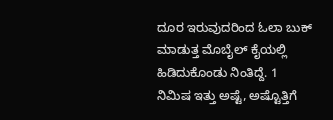ದೂರ ಇರುವುದರಿಂದ ಓಲಾ ಬುಕ್ ಮಾಡುತ್ತ ಮೊಬೈಲ್ ಕೈಯಲ್ಲಿ ಹಿಡಿದುಕೊಂಡು ನಿಂತಿದ್ದೆ. 1 ನಿಮಿಷ ಇತ್ತು ಅಷ್ಟೆ, ಅಷ್ಟೊತ್ತಿಗೆ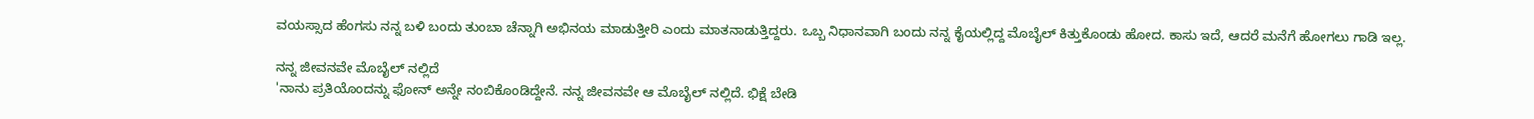ವಯಸ್ಸಾದ ಹೆಂಗಸು ನನ್ನ ಬಳಿ ಬಂದು ತುಂಬಾ ಚೆನ್ನಾಗಿ ಅಭಿನಯ ಮಾಡುತ್ತೀರಿ ಎಂದು ಮಾತನಾಡುತ್ತಿದ್ದರು. ಒಬ್ಬ ನಿಧಾನವಾಗಿ ಬಂದು ನನ್ನ ಕೈಯಲ್ಲಿದ್ದ ಮೊಬೈಲ್ ಕಿತ್ತುಕೊಂಡು ಹೋದ. ಕಾಸು ಇದೆ, ಆದರೆ ಮನೆಗೆ ಹೋಗಲು ಗಾಡಿ ಇಲ್ಲ.

ನನ್ನ ಜೀವನವೇ ಮೊಬೈಲ್ ನಲ್ಲಿದೆ
'ನಾನು ಪ್ರತಿಯೊಂದನ್ನು ಫೋನ್ ಅನ್ನೇ ನಂಬಿಕೊಂಡಿದ್ದೇನೆ. ನನ್ನ ಜೀವನವೇ ಆ ಮೊಬೈಲ್ ನಲ್ಲಿದೆ. ಭಿಕ್ಷೆ ಬೇಡಿ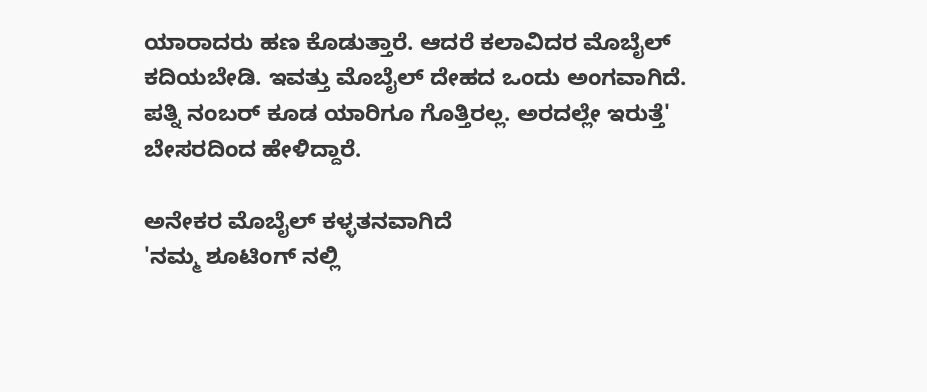ಯಾರಾದರು ಹಣ ಕೊಡುತ್ತಾರೆ. ಆದರೆ ಕಲಾವಿದರ ಮೊಬೈಲ್ ಕದಿಯಬೇಡಿ. ಇವತ್ತು ಮೊಬೈಲ್ ದೇಹದ ಒಂದು ಅಂಗವಾಗಿದೆ. ಪತ್ನಿ ನಂಬರ್ ಕೂಡ ಯಾರಿಗೂ ಗೊತ್ತಿರಲ್ಲ. ಅರದಲ್ಲೇ ಇರುತ್ತೆ' ಬೇಸರದಿಂದ ಹೇಳಿದ್ದಾರೆ.

ಅನೇಕರ ಮೊಬೈಲ್ ಕಳ್ಳತನವಾಗಿದೆ
'ನಮ್ಮ ಶೂಟಿಂಗ್ ನಲ್ಲಿ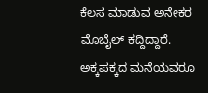ಕೆಲಸ ಮಾಡುವ ಅನೇಕರ ಮೊಬೈಲ್ ಕದ್ದಿದ್ದಾರೆ. ಅಕ್ಕಪಕ್ಕದ ಮನೆಯವರೂ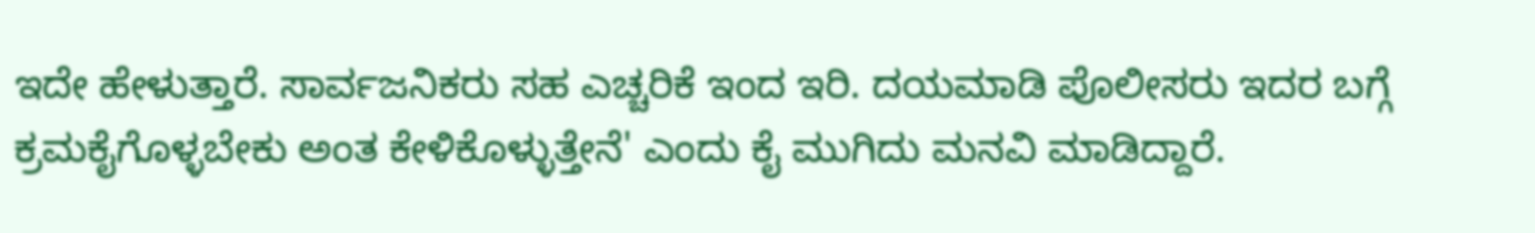ಇದೇ ಹೇಳುತ್ತಾರೆ. ಸಾರ್ವಜನಿಕರು ಸಹ ಎಚ್ಚರಿಕೆ ಇಂದ ಇರಿ. ದಯಮಾಡಿ ಪೊಲೀಸರು ಇದರ ಬಗ್ಗೆ ಕ್ರಮಕೈಗೊಳ್ಳಬೇಕು ಅಂತ ಕೇಳಿಕೊಳ್ಳುತ್ತೇನೆ' ಎಂದು ಕೈ ಮುಗಿದು ಮನವಿ ಮಾಡಿದ್ದಾರೆ.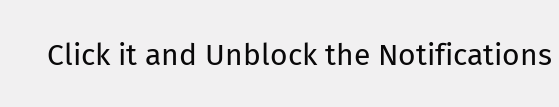Click it and Unblock the Notifications